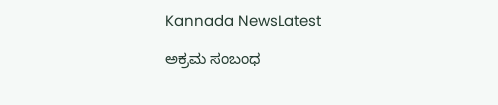Kannada NewsLatest

ಅಕ್ರಮ ಸಂಬಂಧ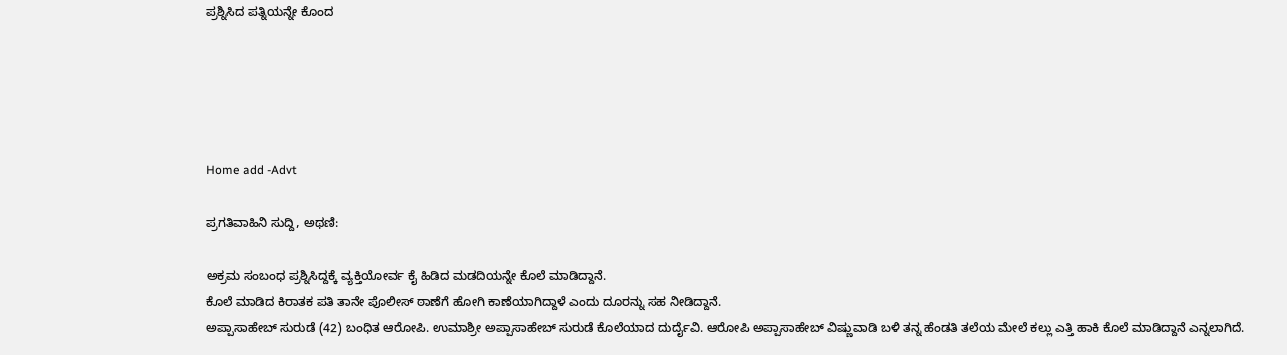ಪ್ರಶ್ನಿಸಿದ ಪತ್ನಿಯನ್ನೇ ಕೊಂದ





Home add -Advt

ಪ್ರಗತಿವಾಹಿನಿ ಸುದ್ದಿ, ಅಥಣಿ:

ಅಕ್ರಮ ಸಂಬಂಧ ಪ್ರಶ್ನಿಸಿದ್ದಕ್ಕೆ ವ್ಯಕ್ತಿಯೋರ್ವ ಕೈ ಹಿಡಿದ ಮಡದಿಯನ್ನೇ ಕೊಲೆ ಮಾಡಿದ್ದಾನೆ.
ಕೊಲೆ ಮಾಡಿದ ಕಿರಾತಕ ಪತಿ ತಾನೇ ಪೊಲೀಸ್ ಠಾಣೆಗೆ ಹೋಗಿ ಕಾಣೆಯಾಗಿದ್ದಾಳೆ ಎಂದು ದೂರನ್ನು ಸಹ ನೀಡಿದ್ದಾನೆ.
ಅಪ್ಪಾಸಾಹೇಬ್ ಸುರುಡೆ (42) ಬಂಧಿತ ಆರೋಪಿ. ಉಮಾಶ್ರೀ ಅಪ್ಪಾಸಾಹೇಬ್ ಸುರುಡೆ ಕೊಲೆಯಾದ ದುರ್ದೈವಿ. ಆರೋಪಿ ಅಪ್ಪಾಸಾಹೇಬ್ ವಿಷ್ಣುವಾಡಿ ಬಳಿ ತನ್ನ ಹೆಂಡತಿ ತಲೆಯ ಮೇಲೆ ಕಲ್ಲು ಎತ್ತಿ ಹಾಕಿ ಕೊಲೆ ಮಾಡಿದ್ದಾನೆ ಎನ್ನಲಾಗಿದೆ.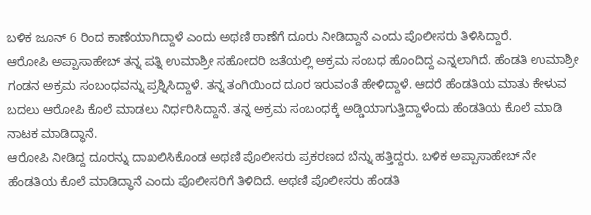ಬಳಿಕ ಜೂನ್ 6 ರಿಂದ ಕಾಣೆಯಾಗಿದ್ದಾಳೆ ಎಂದು ಅಥಣಿ ಠಾಣೆಗೆ ದೂರು ನೀಡಿದ್ದಾನೆ ಎಂದು ಪೊಲೀಸರು ತಿಳಿಸಿದ್ದಾರೆ.
ಆರೋಪಿ ಅಪ್ಪಾಸಾಹೇಬ್ ತನ್ನ ಪತ್ನಿ ಉಮಾಶ್ರೀ ಸಹೋದರಿ ಜತೆಯಲ್ಲಿ ಅಕ್ರಮ‌ ಸಂಬಧ ಹೊಂದಿದ್ದ ಎನ್ನಲಾಗಿದೆ. ಹೆಂಡತಿ ಉಮಾಶ್ರೀ ಗಂಡನ ಅಕ್ರಮ ಸಂಬಂಧವನ್ನು ಪ್ರಶ್ನಿಸಿದ್ದಾಳೆ. ತನ್ನ ತಂಗಿಯಿಂದ ದೂರ ಇರುವಂತೆ ಹೇಳಿದ್ದಾಳೆ. ಆದರೆ ಹೆಂಡತಿಯ ಮಾತು ಕೇಳುವ ಬದಲು ಆರೋಪಿ ಕೊಲೆ ಮಾಡಲು ನಿರ್ಧರಿಸಿದ್ದಾನೆ. ತನ್ನ ಅಕ್ರಮ ಸಂಬಂಧಕ್ಕೆ ಅಡ್ಡಿಯಾಗುತ್ತಿದ್ದಾಳೆಂದು ಹೆಂಡತಿಯ ಕೊಲೆ ಮಾಡಿ ನಾಟಕ ಮಾಡಿದ್ಧಾನೆ.
ಆರೋಪಿ ನೀಡಿದ್ದ ದೂರನ್ನು ದಾಖಲಿಸಿಕೊಂಡ ಅಥಣಿ ಪೊಲೀಸರು ಪ್ರಕರಣದ ಬೆನ್ನು ಹತ್ತಿದ್ದರು. ಬಳಿಕ ಅಪ್ಪಾಸಾಹೇಬ್ ನೇ ಹೆಂಡತಿಯ ಕೊಲೆ ಮಾಡಿದ್ಧಾನೆ ಎಂದು ಪೊಲೀಸರಿಗೆ ತಿಳಿದಿದೆ. ಅಥಣಿ ಪೊಲೀಸರು ಹೆಂಡತಿ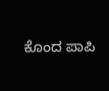ಕೊಂದ ಪಾಪಿ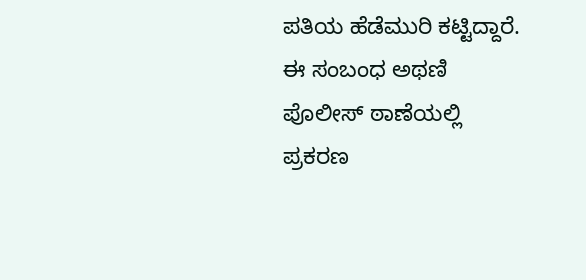ಪತಿಯ ಹೆಡೆಮುರಿ ಕಟ್ಟಿದ್ದಾರೆ. ಈ ಸಂಬಂಧ ಅಥಣಿ ಪೊಲೀಸ್ ಠಾಣೆಯಲ್ಲಿ ಪ್ರಕರಣ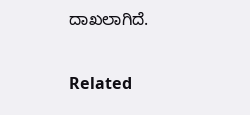ದಾಖಲಾಗಿದೆ.

Related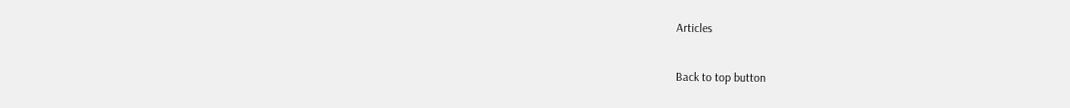Articles

Back to top button